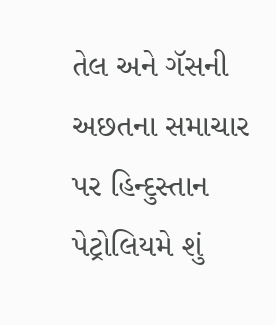તેલ અને ગૅસની અછતના સમાચાર પર હિન્દુસ્તાન પેટ્રોલિયમે શું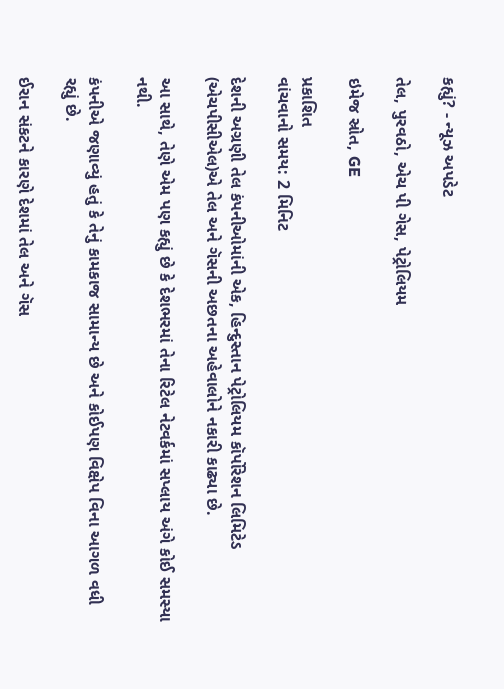કહ્યું? - ન્યૂઝ અપડેટ

તેલ, પુરવઠો, એચ પી ગેસ, પેટ્રોલિયમ

ઇમેજ સ્રોત, GE

પ્રકાશિત
વાંચવાનો સમય: 2 મિનિટ

દેશની અગ્રણી તેલ કંપનીઓમાંની એક, હિન્દુસ્તાન પેટ્રોલિયમ કૉર્પોરેશન લિમિટેડ (એચપીસીએલ)એ તેલ અને ગૅસની અછતના અહેવાલોને નકારી કાઢ્યા છે.

આ સાથે, તેણે એમ પણ કહ્યું છે કે દેશભરમાં તેના રિટેલ નેટવર્કમાં સપ્લાય અંગે કોઈ સમસ્યા નથી.

કંપનીએ જણાવ્યું હતું કે તેનું કામકાજ સામાન્ય છે અને કોઈપણ વિક્ષેપ વિના આગળ વધી રહ્યું છે.

ઈરાન સંકટને કારણે દેશમાં તેલ અને ગૅસ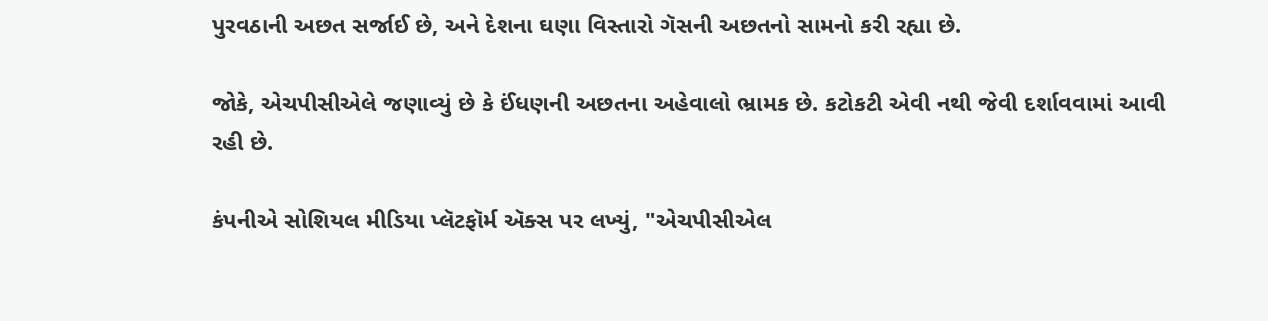પુરવઠાની અછત સર્જાઈ છે, અને દેશના ઘણા વિસ્તારો ગૅસની અછતનો સામનો કરી રહ્યા છે.

જોકે, એચપીસીએલે જણાવ્યું છે કે ઈંધણની અછતના અહેવાલો ભ્રામક છે. કટોકટી એવી નથી જેવી દર્શાવવામાં આવી રહી છે.

કંપનીએ સોશિયલ મીડિયા પ્લૅટફૉર્મ ઍક્સ પર લખ્યું, "એચપીસીએલ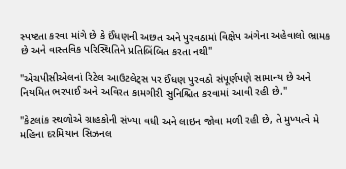સ્પષ્ટતા કરવા માંગે છે કે ઈંધણની અછત અને પુરવઠામાં વિક્ષેપ અંગેના અહેવાલો ભ્રામક છે અને વાસ્તવિક પરિસ્થિતિને પ્રતિબિંબિત કરતા નથી"

"એચપીસીએલનાં રિટેલ આઉટલેટ્સ પર ઈંધણ પુરવઠો સંપૂર્ણપણે સામાન્ય છે અને નિયમિત ભરપાઈ અને અવિરત કામગીરી સુનિશ્ચિત કરવામાં આવી રહી છે."

"કેટલાંક સ્થળોએ ગ્રાહકોની સંખ્યા વધી અને લાઇન જોવા મળી રહી છે, તે મુખ્યત્વે મે મહિના દરમિયાન સિઝનલ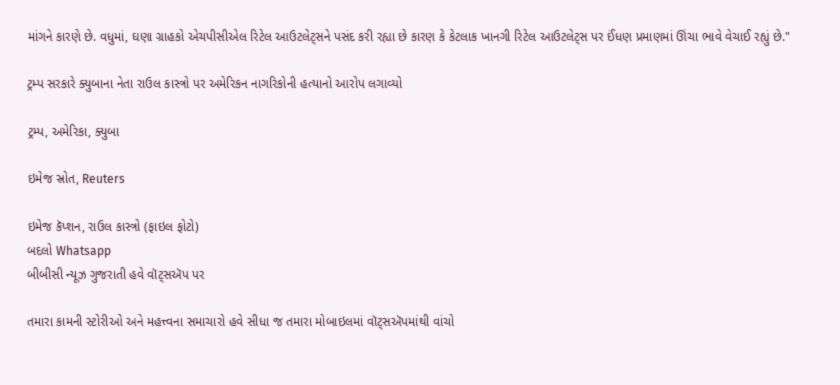માંગને કારણે છે. વધુમાં, ઘણા ગ્રાહકો એચપીસીએલ રિટેલ આઉટલેટ્સને પસંદ કરી રહ્યા છે કારણ કે કેટલાક ખાનગી રિટેલ આઉટલેટ્સ પર ઈંધણ પ્રમાણમાં ઊંચા ભાવે વેચાઈ રહ્યું છે."

ટ્રમ્પ સરકારે ક્યુબાના નેતા રાઉલ કાસ્ત્રો પર અમેરિકન નાગરિકોની હત્યાનો આરોપ લગાવ્યો

ટ્રમ્પ, અમેરિકા, ક્યુબા

ઇમેજ સ્રોત, Reuters

ઇમેજ કૅપ્શન, રાઉલ કાસ્ત્રો (ફાઇલ ફોટો)
બદલો Whatsapp
બીબીસી ન્યૂઝ ગુજરાતી હવે વૉટ્સઍપ પર

તમારા કામની સ્ટોરીઓ અને મહત્ત્વના સમાચારો હવે સીધા જ તમારા મોબાઇલમાં વૉટ્સઍપમાંથી વાંચો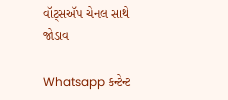વૉટ્સઍપ ચેનલ સાથે જોડાવ

Whatsapp કન્ટેન્ટ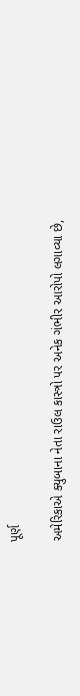પૂર્ણ

અમેરિકાએ ક્યુબાના નેતા રાઉલ કાસ્ત્રો પર અનેક ગંભીર આરોપો લગાવ્યા છે,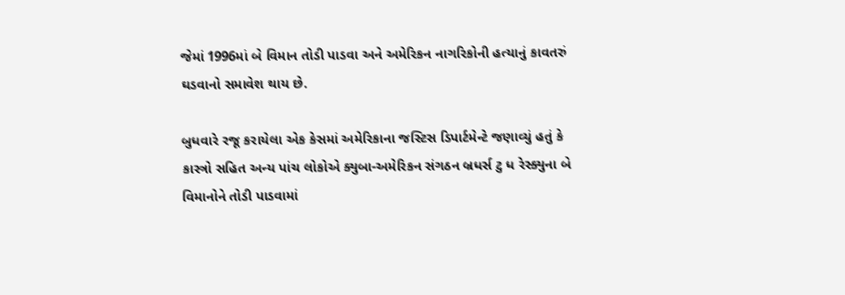જેમાં 1996માં બે વિમાન તોડી પાડવા અને અમેરિકન નાગરિકોની હત્યાનું કાવતરું ઘડવાનો સમાવેશ થાય છે.

બુધવારે રજૂ કરાયેલા એક કેસમાં અમેરિકાના જસ્ટિસ ડિપાર્ટમેન્ટે જણાવ્યું હતું કે કાસ્ત્રો સહિત અન્ય પાંચ લોકોએ ક્યુબા-અમેરિકન સંગઠન બ્રધર્સ ટુ ધ રેસ્ક્યુના બે વિમાનોને તોડી પાડવામાં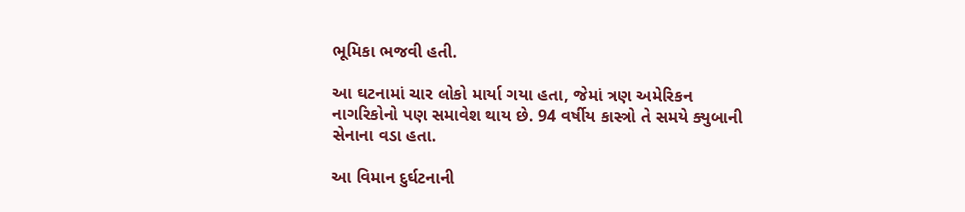ભૂમિકા ભજવી હતી.

આ ઘટનામાં ચાર લોકો માર્યા ગયા હતા, જેમાં ત્રણ અમેરિકન નાગરિકોનો પણ સમાવેશ થાય છે. 94 વર્ષીય કાસ્ત્રો તે સમયે ક્યુબાની સેનાના વડા હતા.

આ વિમાન દુર્ઘટનાની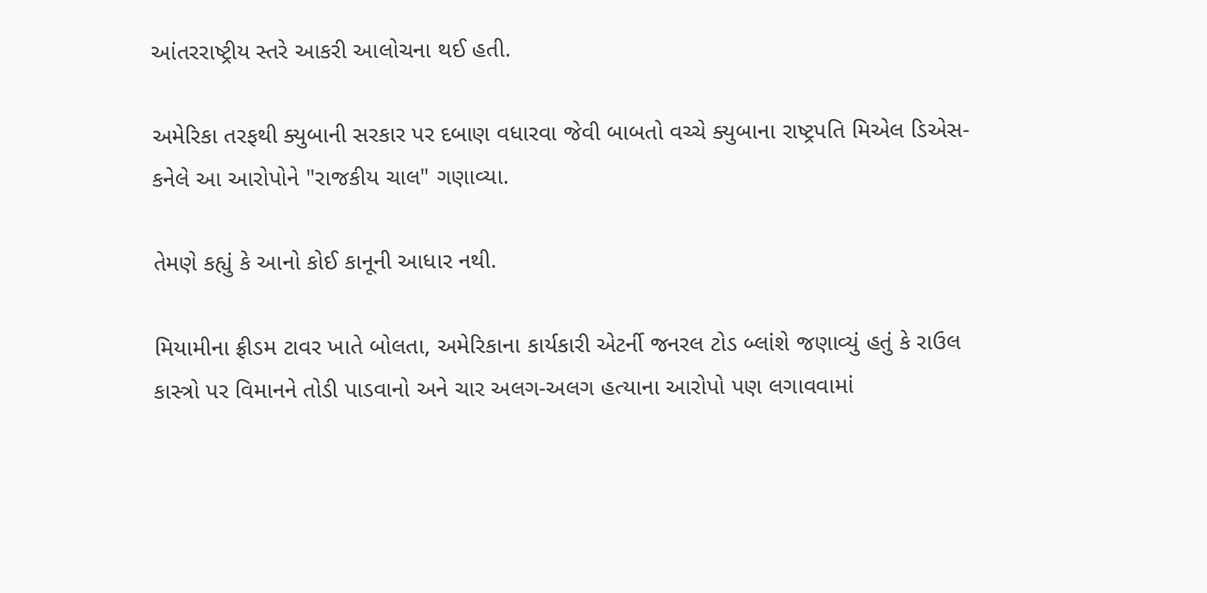આંતરરાષ્ટ્રીય સ્તરે આકરી આલોચના થઈ હતી.

અમેરિકા તરફથી ક્યુબાની સરકાર પર દબાણ વધારવા જેવી બાબતો વચ્ચે ક્યુબાના રાષ્ટ્રપતિ મિએલ ડિએસ-કનેલે આ આરોપોને "રાજકીય ચાલ" ગણાવ્યા.

તેમણે કહ્યું કે આનો કોઈ કાનૂની આધાર નથી.

મિયામીના ફ્રીડમ ટાવર ખાતે બોલતા, અમેરિકાના કાર્યકારી એટર્ની જનરલ ટોડ બ્લાંશે જણાવ્યું હતું કે રાઉલ કાસ્ત્રો પર વિમાનને તોડી પાડવાનો અને ચાર અલગ-અલગ હત્યાના આરોપો પણ લગાવવામાં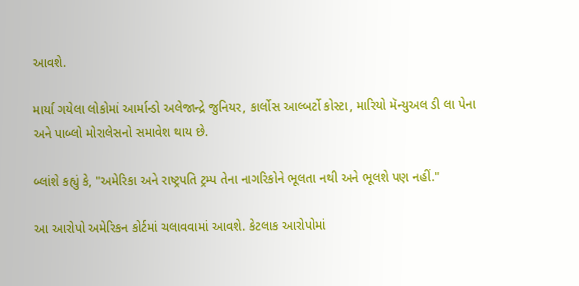આવશે.

માર્યા ગયેલા લોકોમાં આર્માન્ડો અલેજાન્દ્રે જુનિયર, કાર્લોસ આલ્બર્ટો કોસ્ટા, મારિયો મૅન્યુઅલ ડી લા પેના અને પાબ્લો મોરાલેસનો સમાવેશ થાય છે.

બ્લાંશે કહ્યું કે, "અમેરિકા અને રાષ્ટ્રપતિ ટ્રમ્પ તેના નાગરિકોને ભૂલતા નથી અને ભૂલશે પણ નહીં."

આ આરોપો અમેરિકન કોર્ટમાં ચલાવવામાં આવશે. કેટલાક આરોપોમાં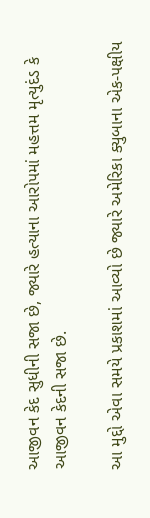આજીવન કેદ સુધીની સજા છે, જ્યારે હત્યાના આરોપમાં મહત્તમ મૃત્યુદંડ કે આજીવન કેદની સજા છે.

આ મુદ્દો એવા સમયે પ્રકાશમાં આવ્યો છે જ્યારે અમેરિકા ક્યુબાના એક-પક્ષીય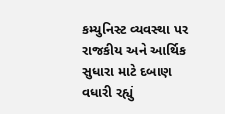કમ્યુનિસ્ટ વ્યવસ્થા પર રાજકીય અને આર્થિક સુધારા માટે દબાણ વધારી રહ્યું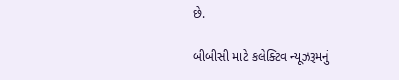છે.

બીબીસી માટે કલેક્ટિવ ન્યૂઝરૂમનું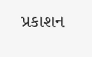પ્રકાશન